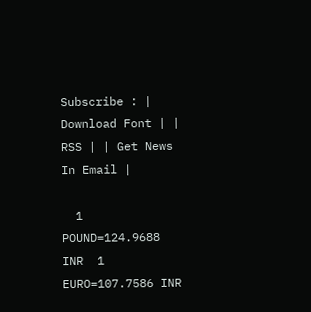Subscribe : | Download Font | | RSS | | Get News In Email |

  1 POUND=124.9688 INR  1 EURO=107.7586 INR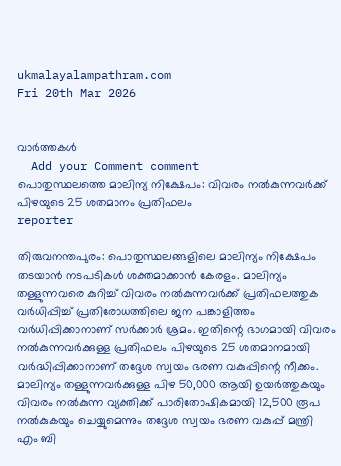ukmalayalampathram.com
Fri 20th Mar 2026


വാര്‍ത്തകള്‍
  Add your Comment comment
പൊതുസ്ഥലത്തെ മാലിന്യ നിക്ഷേപം: വിവരം നല്‍കുന്നവര്‍ക്ക് പിഴയുടെ 25 ശതമാനം പ്രതിഫലം
reporter

തിരുവനന്തപുരം: പൊതുസ്ഥലങ്ങളിലെ മാലിന്യം നിക്ഷേപം തടയാന്‍ നടപടികള്‍ ശക്തമാക്കാന്‍ കേരളം. മാലിന്യം തള്ളുന്നവരെ കുറിച്ച് വിവരം നല്‍കുന്നവര്‍ക്ക് പ്രതിഫലത്തുക വര്‍ധിപ്പിച്ച് പ്രതിരോധത്തിലെ ജന പങ്കാളിത്തം വര്‍ധിപ്പിക്കാനാണ് സര്‍ക്കാര്‍ ശ്രമം. ഇതിന്റെ ഭാഗമായി വിവരം നല്‍കുന്നവര്‍ക്കുള്ള പ്രതിഫലം പിഴയുടെ 25 ശതമാനമായി വര്‍ദ്ധിപ്പിക്കാനാണ് തദ്ദേശ സ്വയം ഭരണ വകുപ്പിന്റെ നീക്കം. മാലിന്യം തള്ളുന്നവര്‍ക്കുള്ള പിഴ 50,000 ആയി ഉയര്‍ത്തുകയും വിവരം നല്‍കുന്ന വ്യക്തിക്ക് പാരിതോഷികമായി 12,500 രൂപ നല്‍കുകയും ചെയ്യുമെന്നും തദ്ദേശ സ്വയം ഭരണ വകുപ്പ് മന്ത്രി എം ബി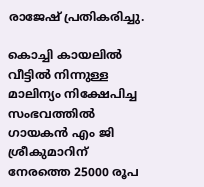രാജേഷ് പ്രതികരിച്ചു.

കൊച്ചി കായലില്‍ വീട്ടില്‍ നിന്നുള്ള മാലിന്യം നിക്ഷേപിച്ച സംഭവത്തില്‍ ഗായകന്‍ എം ജി ശ്രീകുമാറിന് നേരത്തെ 25000 രൂപ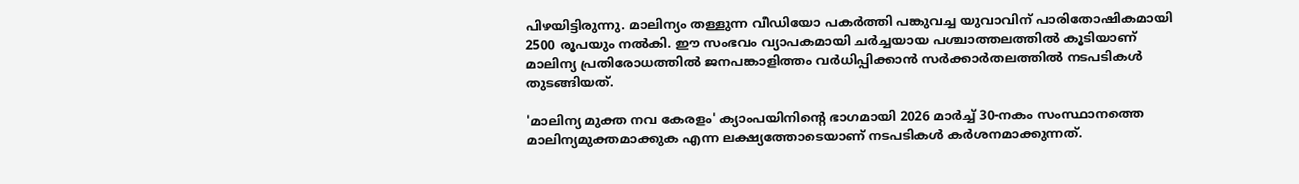പിഴയിട്ടിരുന്നു. മാലിന്യം തള്ളുന്ന വീഡിയോ പകര്‍ത്തി പങ്കുവച്ച യുവാവിന് പാരിതോഷികമായി 2500 രൂപയും നല്‍കി. ഈ സംഭവം വ്യാപകമായി ചര്‍ച്ചയായ പശ്ചാത്തലത്തില്‍ കൂടിയാണ് മാലിന്യ പ്രതിരോധത്തില്‍ ജനപങ്കാളിത്തം വര്‍ധിപ്പിക്കാന്‍ സര്‍ക്കാര്‍തലത്തില്‍ നടപടികള്‍ തുടങ്ങിയത്.

'മാലിന്യ മുക്ത നവ കേരളം' ക്യാംപയിനിന്റെ ഭാഗമായി 2026 മാര്‍ച്ച് 30-നകം സംസ്ഥാനത്തെ മാലിന്യമുക്തമാക്കുക എന്ന ലക്ഷ്യത്തോടെയാണ് നടപടികള്‍ കര്‍ശനമാക്കുന്നത്.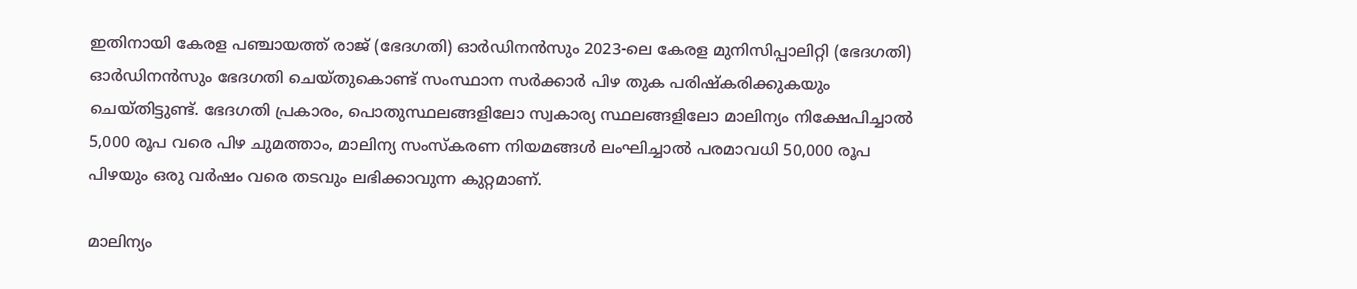ഇതിനായി കേരള പഞ്ചായത്ത് രാജ് (ഭേദഗതി) ഓര്‍ഡിനന്‍സും 2023-ലെ കേരള മുനിസിപ്പാലിറ്റി (ഭേദഗതി) ഓര്‍ഡിനന്‍സും ഭേദഗതി ചെയ്തുകൊണ്ട് സംസ്ഥാന സര്‍ക്കാര്‍ പിഴ തുക പരിഷ്‌കരിക്കുകയും ചെയ്തിട്ടുണ്ട്. ഭേദഗതി പ്രകാരം, പൊതുസ്ഥലങ്ങളിലോ സ്വകാര്യ സ്ഥലങ്ങളിലോ മാലിന്യം നിക്ഷേപിച്ചാല്‍ 5,000 രൂപ വരെ പിഴ ചുമത്താം, മാലിന്യ സംസ്‌കരണ നിയമങ്ങള്‍ ലംഘിച്ചാല്‍ പരമാവധി 50,000 രൂപ പിഴയും ഒരു വര്‍ഷം വരെ തടവും ലഭിക്കാവുന്ന കുറ്റമാണ്.

മാലിന്യം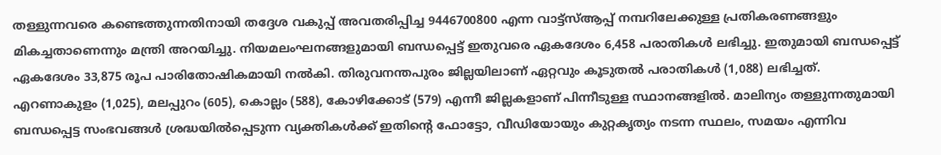തള്ളുന്നവരെ കണ്ടെത്തുന്നതിനായി തദ്ദേശ വകുപ്പ് അവതരിപ്പിച്ച 9446700800 എന്ന വാട്ട്‌സ്ആപ്പ് നമ്പറിലേക്കുള്ള പ്രതികരണങ്ങളും മികച്ചതാണെന്നും മന്ത്രി അറയിച്ചു. നിയമലംഘനങ്ങളുമായി ബന്ധപ്പെട്ട് ഇതുവരെ ഏകദേശം 6,458 പരാതികള്‍ ലഭിച്ചു. ഇതുമായി ബന്ധപ്പെട്ട് ഏകദേശം 33,875 രൂപ പാരിതോഷികമായി നല്‍കി. തിരുവനന്തപുരം ജില്ലയിലാണ് ഏറ്റവും കൂടുതല്‍ പരാതികള്‍ (1,088) ലഭിച്ചത്. എറണാകുളം (1,025), മലപ്പുറം (605), കൊല്ലം (588), കോഴിക്കോട് (579) എന്നീ ജില്ലകളാണ് പിന്നീടുള്ള സ്ഥാനങ്ങളില്‍. മാലിന്യം തള്ളുന്നതുമായി ബന്ധപ്പെട്ട സംഭവങ്ങള്‍ ശ്രദ്ധയില്‍പ്പെടുന്ന വ്യക്തികള്‍ക്ക് ഇതിന്റെ ഫോട്ടോ, വീഡിയോയും കുറ്റകൃത്യം നടന്ന സ്ഥലം, സമയം എന്നിവ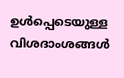ഉള്‍പ്പെടെയുള്ള വിശദാംശങ്ങള്‍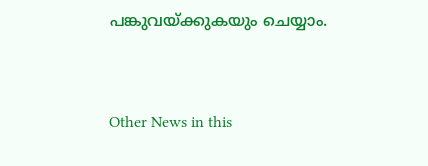പങ്കുവയ്ക്കുകയും ചെയ്യാം.


Other News in this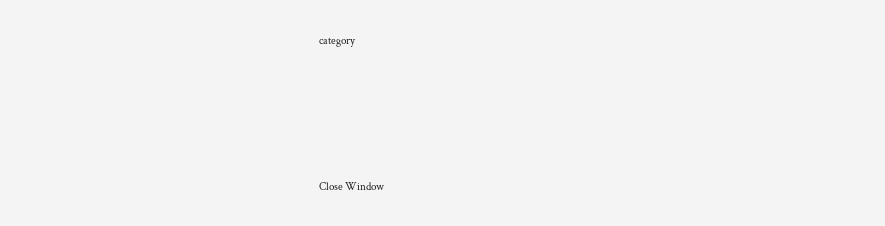category








Close Window